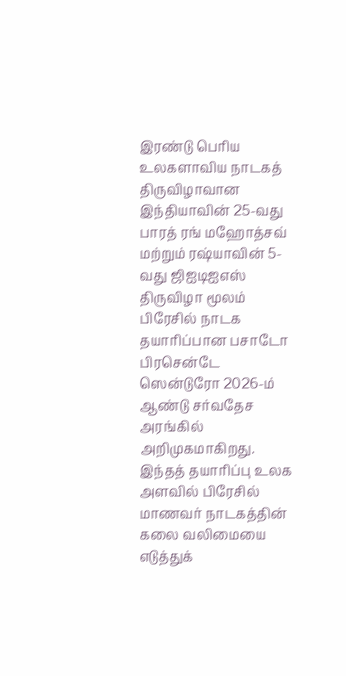இரண்டு பெரிய உலகளாவிய நாடகத் திருவிழாவான இந்தியாவின் 25-வது பாரத் ரங் மஹோத்சவ் மற்றும் ரஷ்யாவின் 5-வது ஜிஐடிஐஎஸ் திருவிழா மூலம் பிரேசில் நாடக தயாரிப்பான பசாடோ பிரசென்டே ஸென்டுரோ 2026-ம் ஆண்டு சர்வதேச அரங்கில் அறிமுகமாகிறது.
இந்தத் தயாரிப்பு உலக அளவில் பிரேசில் மாணவர் நாடகத்தின் கலை வலிமையை எடுத்துக்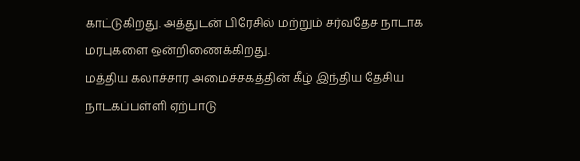காட்டுகிறது. அத்துடன் பிரேசில் மற்றும் சர்வதேச நாடாக மரபுகளை ஒன்றிணைக்கிறது.
மத்திய கலாச்சார அமைச்சகத்தின் கீழ் இந்திய தேசிய நாடகப்பள்ளி ஏற்பாடு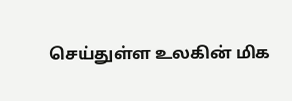செய்துள்ள உலகின் மிக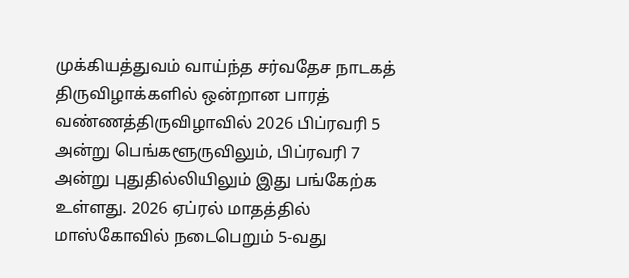முக்கியத்துவம் வாய்ந்த சர்வதேச நாடகத் திருவிழாக்களில் ஒன்றான பாரத் வண்ணத்திருவிழாவில் 2026 பிப்ரவரி 5 அன்று பெங்களூருவிலும், பிப்ரவரி 7 அன்று புதுதில்லியிலும் இது பங்கேற்க உள்ளது. 2026 ஏப்ரல் மாதத்தில் மாஸ்கோவில் நடைபெறும் 5-வது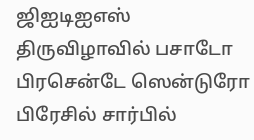ஜிஐடிஐஎஸ் திருவிழாவில் பசாடோ பிரசென்டே ஸென்டுரோ பிரேசில் சார்பில்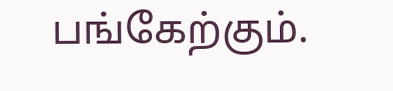பங்கேற்கும்.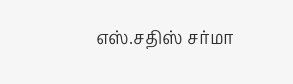எஸ்.சதிஸ் சர்மா